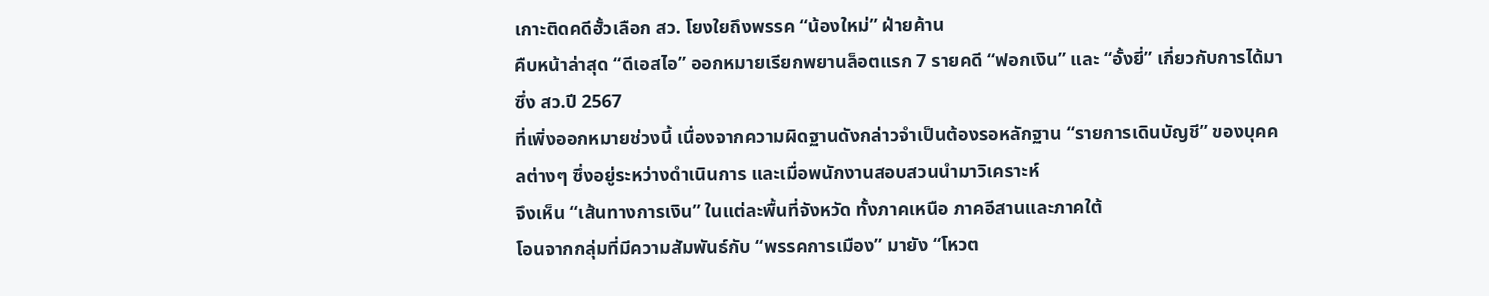เกาะติดคดีฮั้วเลือก สว. โยงใยถึงพรรค “น้องใหม่” ฝ่ายค้าน
คืบหน้าล่าสุด “ดีเอสไอ” ออกหมายเรียกพยานล็อตแรก 7 รายคดี “ฟอกเงิน” และ “อั้งยี่” เกี่ยวกับการได้มาซึ่ง สว.ปี 2567
ที่เพิ่งออกหมายช่วงนี้ เนื่องจากความผิดฐานดังกล่าวจำเป็นต้องรอหลักฐาน “รายการเดินบัญชี” ของบุคคลต่างๆ ซึ่งอยู่ระหว่างดำเนินการ และเมื่อพนักงานสอบสวนนำมาวิเคราะห์
จึงเห็น “เส้นทางการเงิน” ในแต่ละพื้นที่จังหวัด ทั้งภาคเหนือ ภาคอีสานและภาคใต้
โอนจากกลุ่มที่มีความสัมพันธ์กับ “พรรคการเมือง” มายัง “โหวต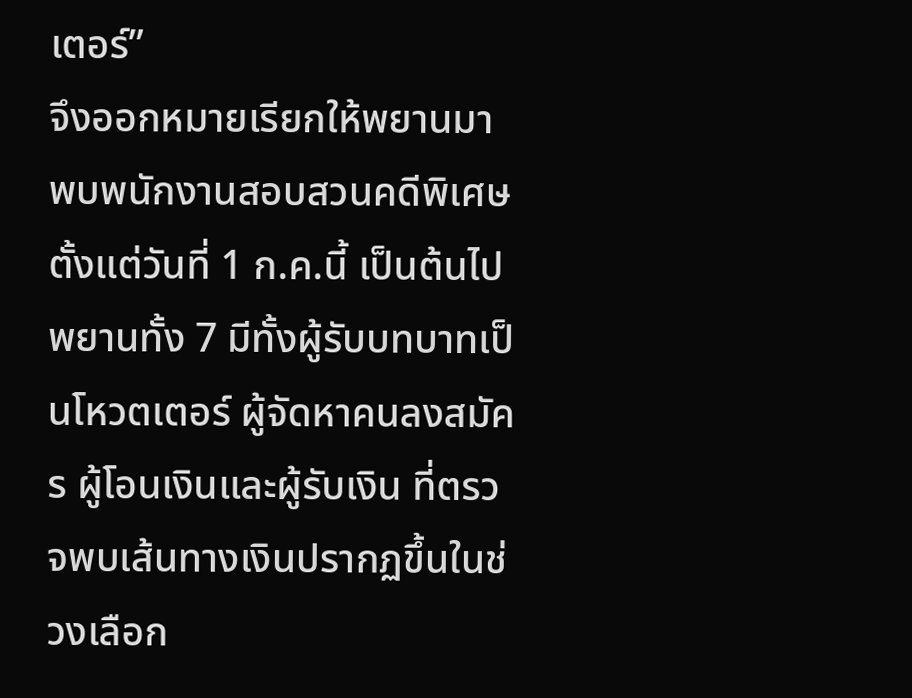เตอร์”
จึงออกหมายเรียกให้พยานมาพบพนักงานสอบสวนคดีพิเศษตั้งแต่วันที่ 1 ก.ค.นี้ เป็นต้นไป
พยานทั้ง 7 มีทั้งผู้รับบทบาทเป็นโหวตเตอร์ ผู้จัดหาคนลงสมัคร ผู้โอนเงินและผู้รับเงิน ที่ตรวจพบเส้นทางเงินปรากฏขึ้นในช่วงเลือก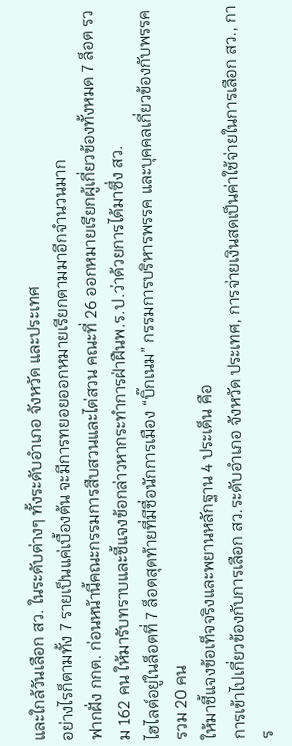และใกล้วันเลือก สว. ในระดับต่างๆ ทั้งระดับอำเภอ จังหวัด และประเทศ
อย่างไรก็ตามทั้ง 7 รายเป็นแค่เบื้องต้น จะมีการทยอยออกหมายเรียกตามมาอีกจำนวนมาก
ฟากฝั่ง กกต. ก่อนหน้านี้คณะกรรมการสืบสวนและไต่สวน คณะที่ 26 ออกหมายเรียกผู้เกี่ยวข้องทั้งหมด 7 ล็อต รวม 162 คน ให้มารับทราบและชี้แจงข้อกล่าวหากระทำการฝ่าฝืนพ.ร.ป.ว่าด้วยการได้มาซึ่ง สว.
ไฮไลต์อยู่ในล็อตที่ 7 ล็อตสุดท้ายที่มีชื่อนักการเมือง “บิ๊กเนม” กรรมการบริหารพรรค และบุคคลเกี่ยวข้องกับพรรค รวม 20 คน
ให้มาชี้แจงข้อเท็จจริงและพยานหลักฐาน 4 ประเด็น คือ
การเข้าไปเกี่ยวข้องกับการเลือก สว.ระดับอำเภอ จังหวัด ประเทศ, การจ่ายเงินสดเป็นค่าใช้จ่ายในการเลือก สว., การ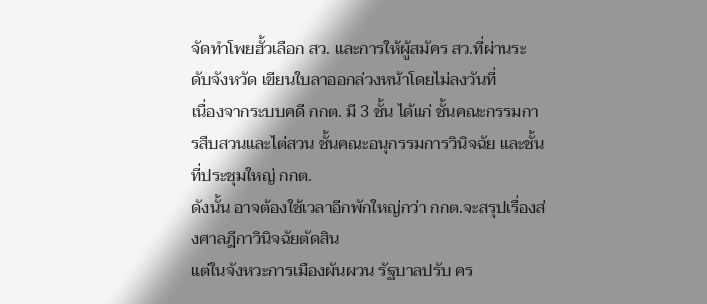จัดทำโพยฮั้วเลือก สว. และการให้ผู้สมัคร สว.ที่ผ่านระดับจังหวัด เขียนใบลาออกล่วงหน้าโดยไม่ลงวันที่
เนื่องจากระบบคดี กกต. มี 3 ชั้น ได้แก่ ชั้นคณะกรรมการสืบสวนและไต่สวน ชั้นคณะอนุกรรมการวินิจฉัย และชั้นที่ประชุมใหญ่ กกต.
ดังนั้น อาจต้องใช้เวลาอีกพักใหญ่กว่า กกต.จะสรุปเรื่องส่งศาลฎีกาวินิจฉัยตัดสิน
แต่ในจังหวะการเมืองผันผวน รัฐบาลปรับ คร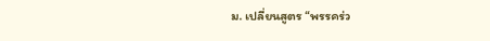ม. เปลี่ยนสูตร “พรรคร่ว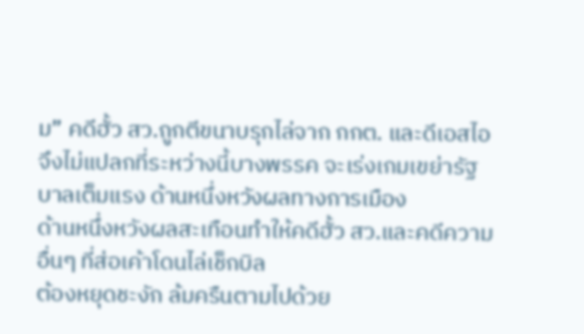ม” คดีฮั้ว สว.ถูกตีขนาบรุกไล่จาก กกต. และดีเอสไอ
จึงไม่แปลกที่ระหว่างนี้บางพรรค จะเร่งเกมเขย่ารัฐบาลเต็มแรง ด้านหนึ่งหวังผลทางการเมือง
ด้านหนึ่งหวังผลสะเทือนทำให้คดีฮั้ว สว.และคดีความอื่นๆ ที่ส่อเค้าโดนไล่เช็กบิล
ต้องหยุดชะงัก ล้มครืนตามไปด้วย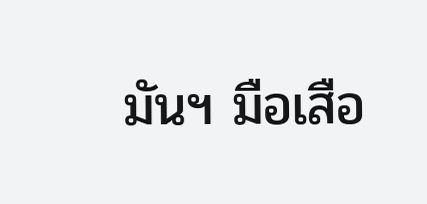มันฯ มือเสือ